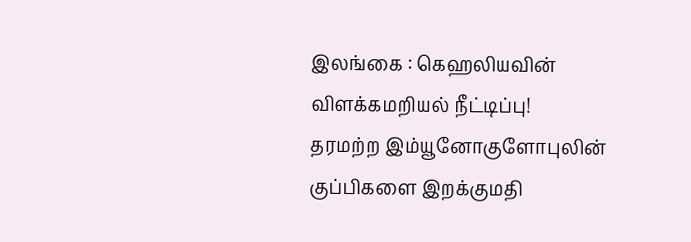இலங்கை : கெஹலியவின் விளக்கமறியல் நீட்டிப்பு!
தரமற்ற இம்யூனோகுளோபுலின் குப்பிகளை இறக்குமதி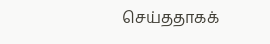செய்ததாகக்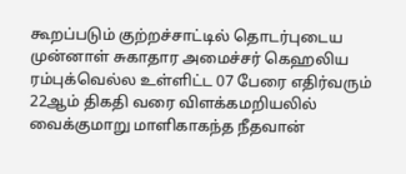கூறப்படும் குற்றச்சாட்டில் தொடர்புடைய முன்னாள் சுகாதார அமைச்சர் கெஹலிய ரம்புக்வெல்ல உள்ளிட்ட 07 பேரை எதிர்வரும் 22ஆம் திகதி வரை விளக்கமறியலில் வைக்குமாறு மாளிகாகந்த நீதவான்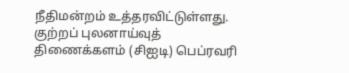நீதிமன்றம் உத்தரவிட்டுள்ளது. குற்றப் புலனாய்வுத் திணைக்களம் (சிஐடி) பெப்ரவரி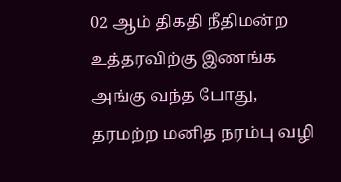02 ஆம் திகதி நீதிமன்ற உத்தரவிற்கு இணங்க அங்கு வந்த போது, தரமற்ற மனித நரம்பு வழி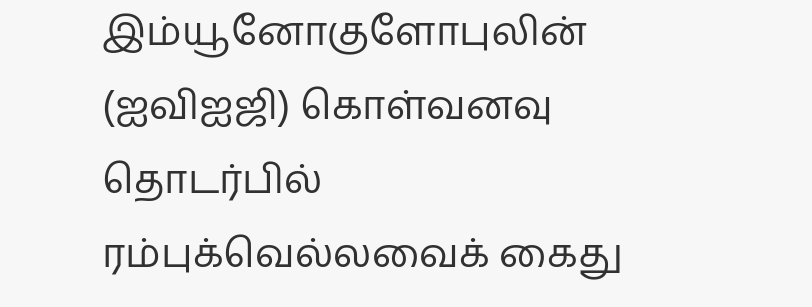இம்யூனோகுளோபுலின் (ஐவிஐஜி) கொள்வனவு தொடர்பில் ரம்புக்வெல்லவைக் கைது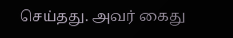செய்தது. அவர் கைது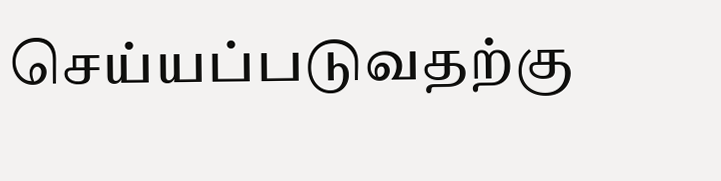செய்யப்படுவதற்கு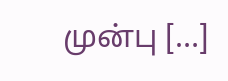முன்பு […]